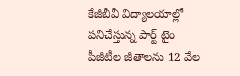కేజీబీవీ విద్యాలయాల్లో పనిచేస్తున్న పార్ట్ టైం పీజీటీల జీతాలను 12 వేల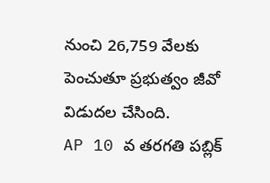నుంచి 26,759 వేలకు పెంచుతూ ప్రభుత్వం జీవో విడుదల చేసింది.
AP 10 వ తరగతి పబ్లిక్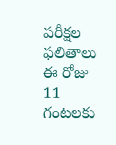పరీక్షల ఫలితాలు ఈ రోజు 11 గంటలకు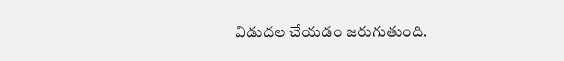విడుదల చేయడం జరుగుతుంది.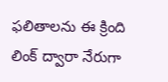ఫలితాలను ఈ క్రింది లింక్ ద్వారా నేరుగా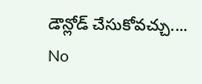డౌన్లోడ్ చేసుకోవచ్చు....
No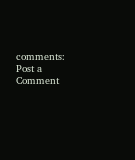comments:
Post a Comment